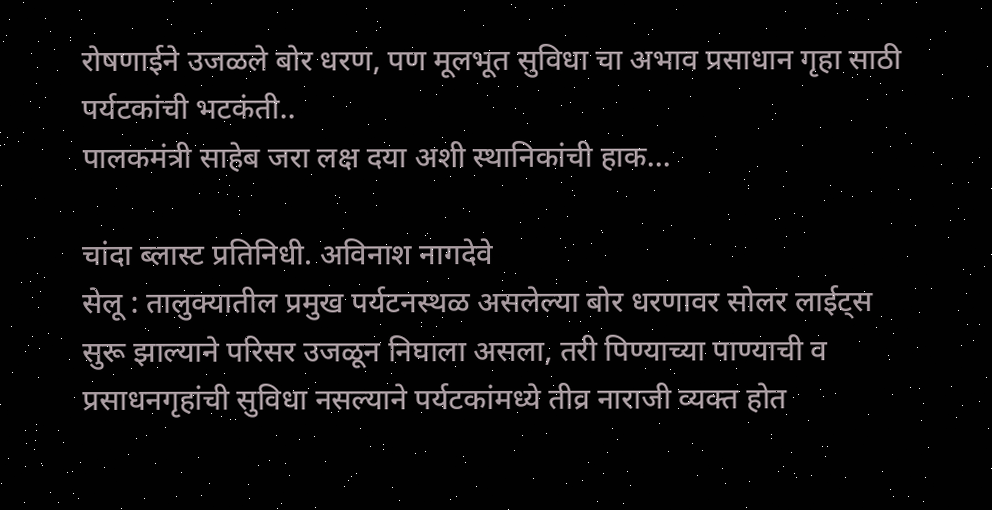रोषणाईने उजळले बोर धरण, पण मूलभूत सुविधा चा अभाव प्रसाधान गृहा साठी पर्यटकांची भटकंती..
पालकमंत्री साहेब जरा लक्ष दया अशी स्थानिकांची हाक...

चांदा ब्लास्ट प्रतिनिधी. अविनाश नागदेवे
सेलू : तालुक्यातील प्रमुख पर्यटनस्थळ असलेल्या बोर धरणावर सोलर लाईट्स सुरू झाल्याने परिसर उजळून निघाला असला, तरी पिण्याच्या पाण्याची व प्रसाधनगृहांची सुविधा नसल्याने पर्यटकांमध्ये तीव्र नाराजी व्यक्त होत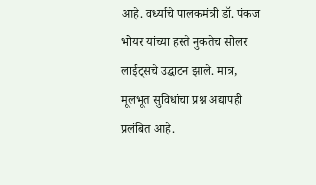आहे. वर्ध्याचे पालकमंत्री डॉ. पंकज भोयर यांच्या हस्ते नुकतेच सोलर लाईट्सचे उद्घाटन झाले. मात्र, मूलभूत सुविधांचा प्रश्न अद्यापही प्रलंबित आहे.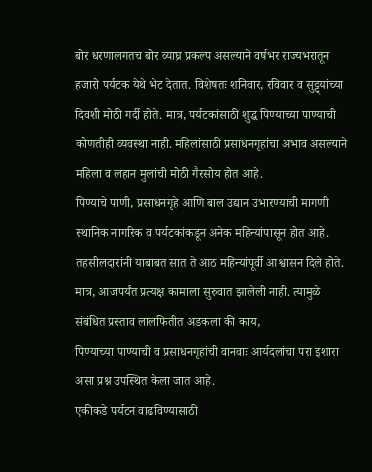बोर धरणालगतच बोर व्याघ्र प्रकल्प असल्याने वर्षभर राज्यभरातून हजारो पर्यटक येथे भेट देतात. विशेषतः शनिवार, रविवार व सुट्ट्यांच्या दिवशी मोठी गर्दी होते. मात्र, पर्यटकांसाठी शुद्ध पिण्याच्या पाण्याची कोणतीही व्यवस्था नाही. महिलांसाठी प्रसाधनगृहांचा अभाव असल्याने महिला व लहान मुलांची मोठी गैरसोय होत आहे.
पिण्याचे पाणी, प्रसाधनगृहे आणि बाल उद्यान उभारण्याची मागणी स्थानिक नागरिक व पर्यटकांकडून अनेक महिन्यांपासून होत आहे. तहसीलदारांनी याबाबत सात ते आठ महिन्यांपूर्वी आश्वासन दिले होते.
मात्र, आजपर्यंत प्रत्यक्ष कामाला सुरुवात झालेली नाही. त्यामुळे संबंधित प्रस्ताव लालफितीत अडकला की काय,
पिण्याच्या पाण्याची व प्रसाधनगृहांची वानवाः आर्यदलांचा परा इशारा असा प्रश्न उपस्थित केला जात आहे.
एकीकडे पर्यटन वाढविण्यासाठी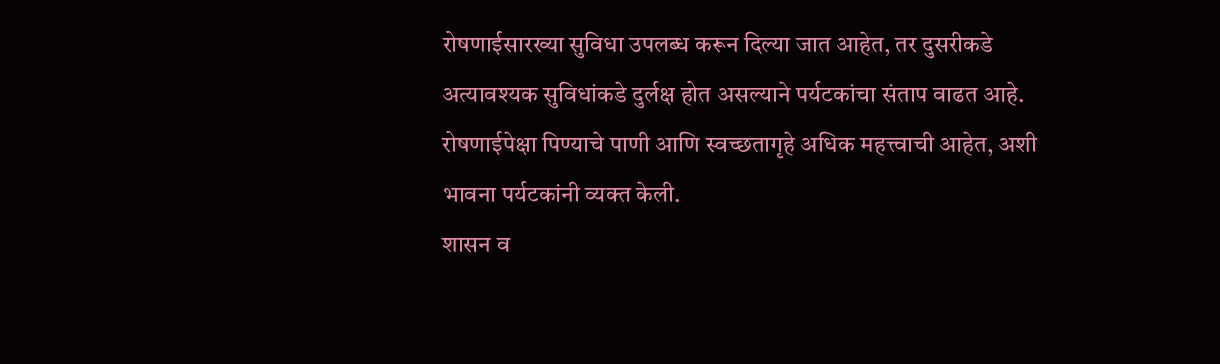रोषणाईसारख्या सुविधा उपलब्ध करून दिल्या जात आहेत, तर दुसरीकडे अत्यावश्यक सुविधांकडे दुर्लक्ष होत असल्याने पर्यटकांचा संताप वाढत आहे. रोषणाईपेक्षा पिण्याचे पाणी आणि स्वच्छतागृहे अधिक महत्त्वाची आहेत, अशी भावना पर्यटकांनी व्यक्त केली.
शासन व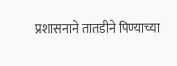प्रशासनाने तातडीने पिण्याच्या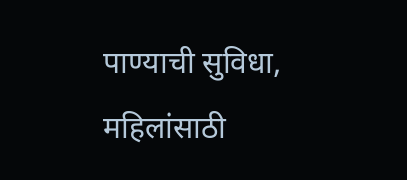पाण्याची सुविधा, महिलांसाठी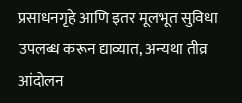प्रसाधनगृहे आणि इतर मूलभूत सुविधा उपलब्ध करून द्याव्यात, अन्यथा तीव्र आंदोलन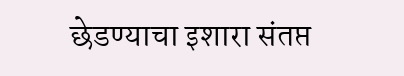छेडण्याचा इशारा संतप्त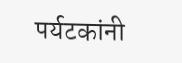पर्यटकांनी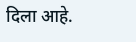दिला आहे.